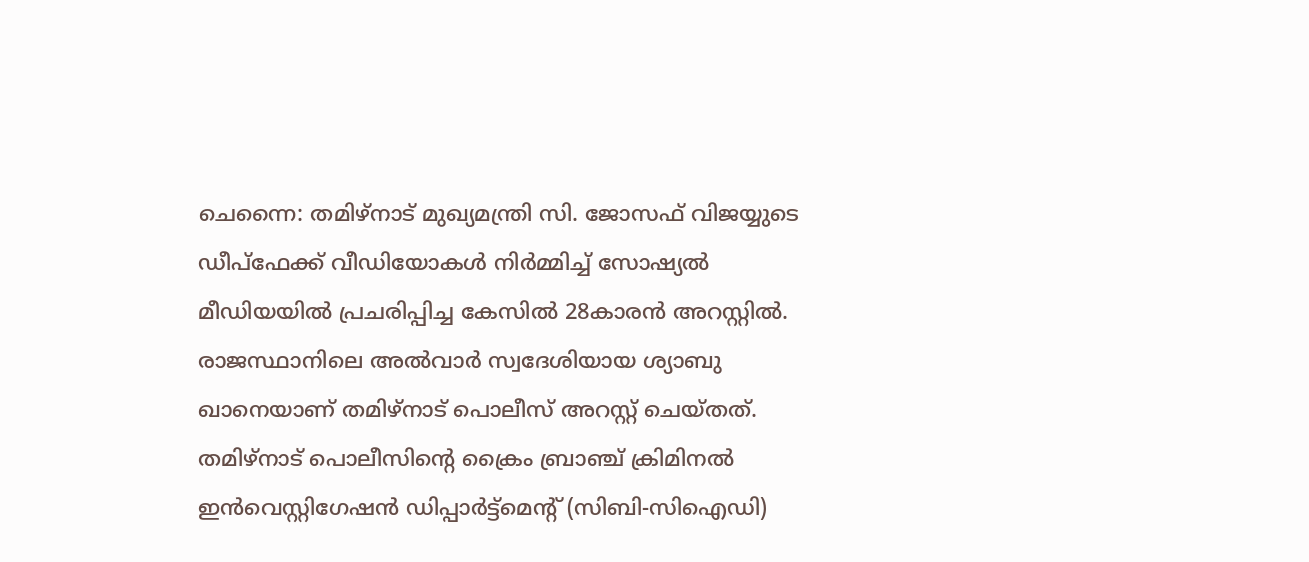ചെന്നൈ: തമിഴ്നാട് മുഖ്യമന്ത്രി സി. ജോസഫ് വിജയ്യുടെ ഡീപ്ഫേക്ക് വീഡിയോകൾ നിർമ്മിച്ച് സോഷ്യൽ മീഡിയയിൽ പ്രചരിപ്പിച്ച കേസിൽ 28കാരൻ അറസ്റ്റിൽ. രാജസ്ഥാനിലെ അൽവാർ സ്വദേശിയായ ശ്യാബു ഖാനെയാണ് തമിഴ്നാട് പൊലീസ് അറസ്റ്റ് ചെയ്തത്.
തമിഴ്നാട് പൊലീസിന്റെ ക്രൈം ബ്രാഞ്ച് ക്രിമിനൽ ഇൻവെസ്റ്റിഗേഷൻ ഡിപ്പാർട്ട്മെന്റ് (സിബി-സിഐഡി)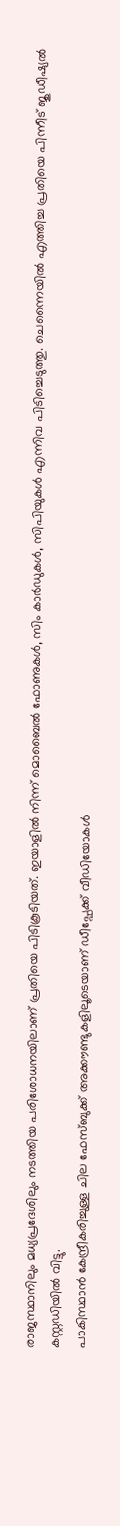രാജസ്ഥാനിലും മധ്യപ്രദേശിലും നടത്തിയ പരിശോധനയിലാണ് പ്രതിയെ പിടികൂടിയത്. ഇയാളിൽ നിന്ന് മൊബൈൽ ഫോണുകൾ, സിം കാർഡുകൾ, സിപിയുകൾ എന്നിവ പിടിച്ചെടുത്തു. ചെന്നൈയിൽ എത്തിച്ച പ്രതിയെ പിന്നീട് ജുഡീഷ്യൽ കസ്റ്റഡിയിൽ വിട്ടു.
പാകിസ്ഥാൻ കേന്ദ്രീകരിച്ചുള്ള ചില ഫേസ്ബുക്ക് അക്കൗണ്ടുകളിലൂടെയാണ് ഡീപ്ഫേക്ക് വീഡിയോകൾ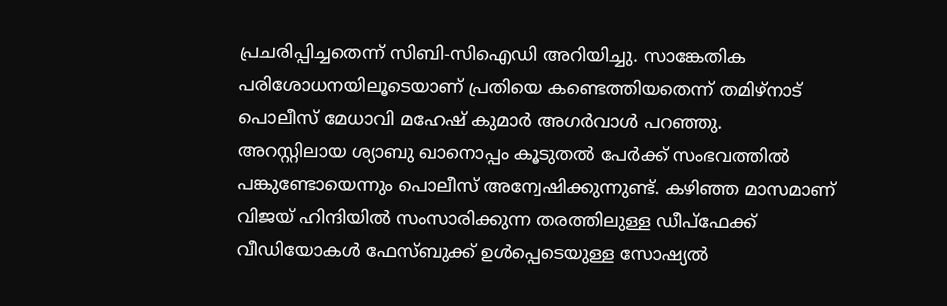പ്രചരിപ്പിച്ചതെന്ന് സിബി-സിഐഡി അറിയിച്ചു. സാങ്കേതിക പരിശോധനയിലൂടെയാണ് പ്രതിയെ കണ്ടെത്തിയതെന്ന് തമിഴ്നാട് പൊലീസ് മേധാവി മഹേഷ് കുമാർ അഗർവാൾ പറഞ്ഞു.
അറസ്റ്റിലായ ശ്യാബു ഖാനൊപ്പം കൂടുതൽ പേർക്ക് സംഭവത്തിൽ പങ്കുണ്ടോയെന്നും പൊലീസ് അന്വേഷിക്കുന്നുണ്ട്. കഴിഞ്ഞ മാസമാണ് വിജയ് ഹിന്ദിയിൽ സംസാരിക്കുന്ന തരത്തിലുള്ള ഡീപ്ഫേക്ക് വീഡിയോകൾ ഫേസ്ബുക്ക് ഉൾപ്പെടെയുള്ള സോഷ്യൽ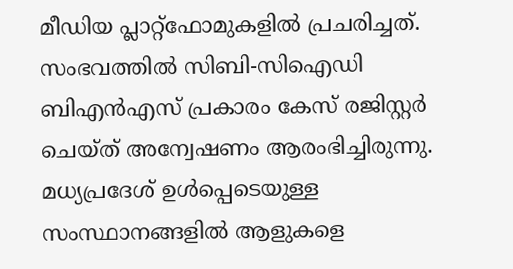മീഡിയ പ്ലാറ്റ്ഫോമുകളിൽ പ്രചരിച്ചത്.
സംഭവത്തിൽ സിബി-സിഐഡി ബിഎൻഎസ് പ്രകാരം കേസ് രജിസ്റ്റർ ചെയ്ത് അന്വേഷണം ആരംഭിച്ചിരുന്നു. മധ്യപ്രദേശ് ഉൾപ്പെടെയുള്ള സംസ്ഥാനങ്ങളിൽ ആളുകളെ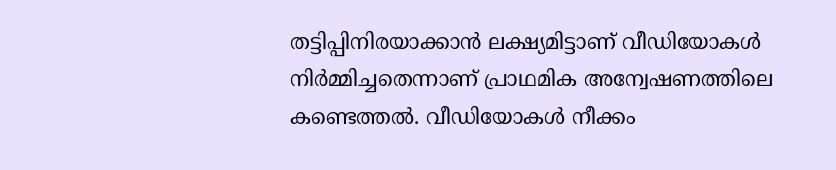തട്ടിപ്പിനിരയാക്കാൻ ലക്ഷ്യമിട്ടാണ് വീഡിയോകൾ നിർമ്മിച്ചതെന്നാണ് പ്രാഥമിക അന്വേഷണത്തിലെ കണ്ടെത്തൽ. വീഡിയോകൾ നീക്കം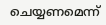ചെയ്യണമെന്ന്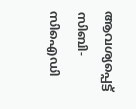ആവശ്യപ്പെട്ട് സിബി-സിഐഡി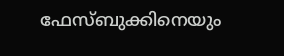ഫേസ്ബുക്കിനെയും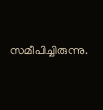സമീപിച്ചിരുന്നു.